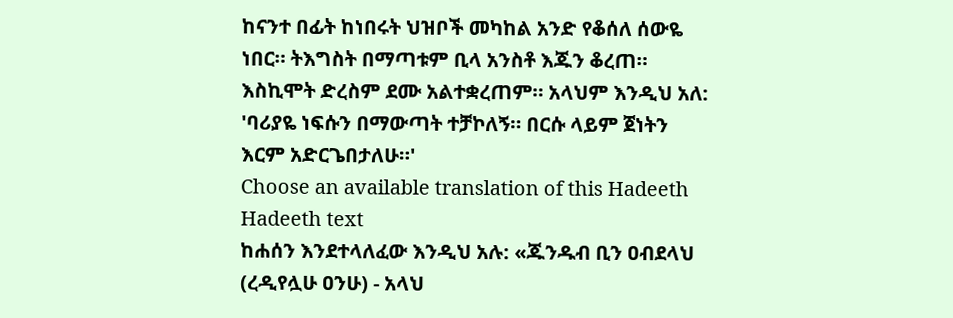ከናንተ በፊት ከነበሩት ህዝቦች መካከል አንድ የቆሰለ ሰውዬ ነበር። ትእግስት በማጣቱም ቢላ አንስቶ እጁን ቆረጠ። እስኪሞት ድረስም ደሙ አልተቋረጠም። አላህም እንዲህ አለ: 'ባሪያዬ ነፍሱን በማውጣት ተቻኮለኝ። በርሱ ላይም ጀነትን እርም አድርጌበታለሁ።'
Choose an available translation of this Hadeeth
Hadeeth text
ከሐሰን እንደተላለፈው እንዲህ አሉ: «ጁንዱብ ቢን ዐብደላህ (ረዲየሏሁ ዐንሁ) - አላህ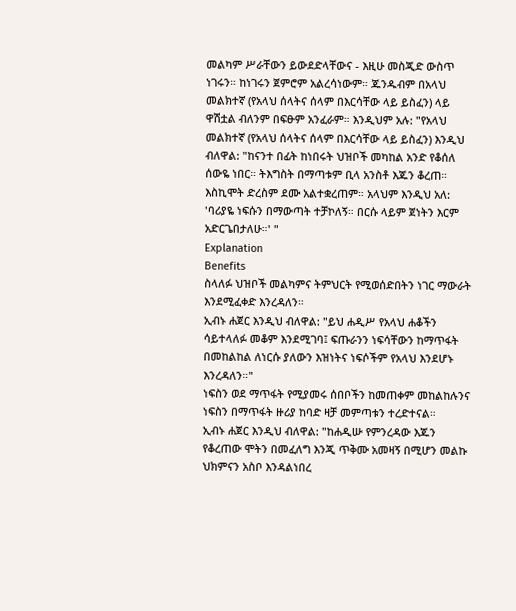መልካም ሥራቸውን ይውደድላቸውና - እዚሁ መስጂድ ውስጥ ነገሩን። ከነገሩን ጀምሮም አልረሳነውም። ጁንዱብም በአላህ መልክተኛ (የአላህ ሰላትና ሰላም በእርሳቸው ላይ ይስፈን) ላይ ዋሽቷል ብለንም በፍፁም አንፈራም። እንዲህም አሉ: "የአላህ መልክተኛ (የአላህ ሰላትና ሰላም በእርሳቸው ላይ ይስፈን) እንዲህ ብለዋል: "ከናንተ በፊት ከነበሩት ህዝቦች መካከል አንድ የቆሰለ ሰውዬ ነበር። ትእግስት በማጣቱም ቢላ አንስቶ እጁን ቆረጠ። እስኪሞት ድረስም ደሙ አልተቋረጠም። አላህም እንዲህ አለ: 'ባሪያዬ ነፍሱን በማውጣት ተቻኮለኝ። በርሱ ላይም ጀነትን እርም አድርጌበታለሁ።' "
Explanation
Benefits
ስላለፉ ህዝቦች መልካምና ትምህርት የሚወሰድበትን ነገር ማውራት እንደሚፈቀድ እንረዳለን።
ኢብኑ ሐጀር እንዲህ ብለዋል: "ይህ ሐዲሥ የአላህ ሐቆችን ሳይተላለፉ መቆም እንደሚገባ፤ ፍጡራንን ነፍሳቸውን ከማጥፋት በመከልከል ለነርሱ ያለውን እዝነትና ነፍሶችም የአላህ እንደሆኑ እንረዳለን።"
ነፍስን ወደ ማጥፋት የሚያመሩ ሰበቦችን ከመጠቀም መከልከሉንና ነፍስን በማጥፋት ዙሪያ ከባድ ዛቻ መምጣቱን ተረድተናል።
ኢብኑ ሐጀር እንዲህ ብለዋል: "ከሐዲሡ የምንረዳው እጁን የቆረጠው ሞትን በመፈለግ እንጂ ጥቅሙ አመዛኝ በሚሆን መልኩ ህክምናን አስቦ እንዳልነበረ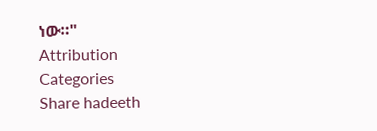ነው።"
Attribution
Categories
Share hadeeth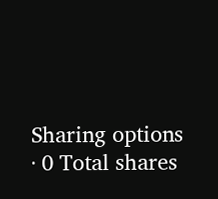Sharing options · 0 Total shares